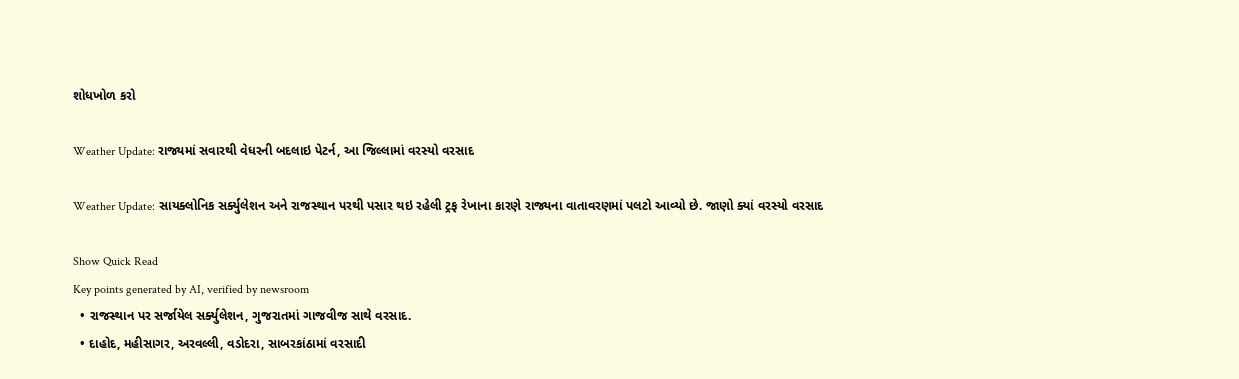શોધખોળ કરો

Weather Update: રાજ્યમાં સવારથી વેધરની બદલાઇ પેટર્ન, આ જિલ્લામાં વરસ્યો વરસાદ

Weather Update: સાયક્લોનિક સર્ક્યુલેશન અને રાજસ્થાન પરથી પસાર થઇ રહેલી ટ્રફ રેખાના કારણે રાજ્યના વાતાવરણમાં પલટો આવ્યો છે. જાણો ક્યાં વરસ્યો વરસાદ

Show Quick Read
Key points generated by AI, verified by newsroom
  • રાજસ્થાન પર સર્જાયેલ સર્ક્યુલેશન, ગુજરાતમાં ગાજવીજ સાથે વરસાદ.
  • દાહોદ, મહીસાગર, અરવલ્લી, વડોદરા, સાબરકાંઠામાં વરસાદી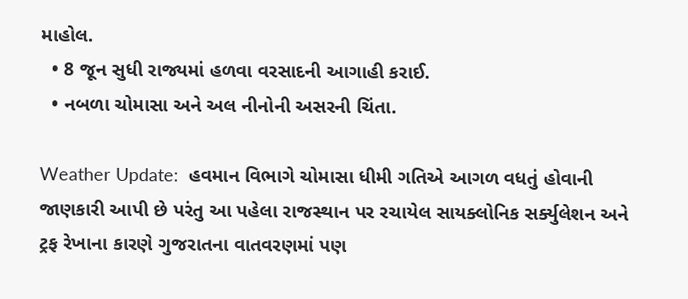માહોલ.
  • 8 જૂન સુધી રાજ્યમાં હળવા વરસાદની આગાહી કરાઈ.
  • નબળા ચોમાસા અને અલ નીનોની અસરની ચિંતા.

Weather Update:  હવમાન વિભાગે ચોમાસા ધીમી ગતિએ આગળ વધતું હોવાની જાણકારી આપી છે પરંતુ આ પહેલા રાજસ્થાન પર રચાયેલ સાયક્લોનિક સર્ક્યુલેશન અને ટ્રફ રેખાના કારણે ગુજરાતના વાતવરણમાં પણ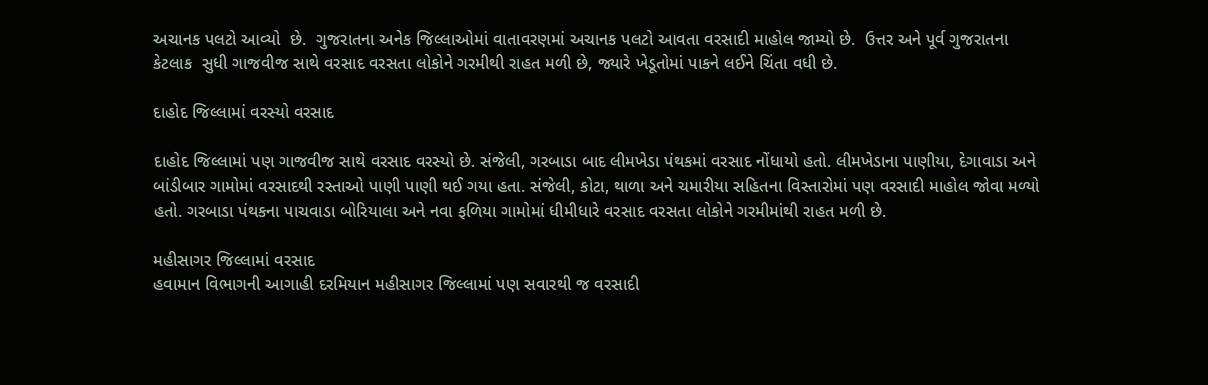અચાનક પલટો આવ્યો  છે.  ગુજરાતના અનેક જિલ્લાઓમાં વાતાવરણમાં અચાનક પલટો આવતા વરસાદી માહોલ જામ્યો છે.  ઉત્તર અને પૂર્વ ગુજરાતના કેટલાક  સુધી ગાજવીજ સાથે વરસાદ વરસતા લોકોને ગરમીથી રાહત મળી છે, જ્યારે ખેડૂતોમાં પાકને લઈને ચિંતા વધી છે.

દાહોદ જિલ્લામાં વરસ્યો વરસાદ

દાહોદ જિલ્લામાં પણ ગાજવીજ સાથે વરસાદ વરસ્યો છે. સંજેલી, ગરબાડા બાદ લીમખેડા પંથકમાં વરસાદ નોંધાયો હતો. લીમખેડાના પાણીયા, દેગાવાડા અને બાંડીબાર ગામોમાં વરસાદથી રસ્તાઓ પાણી પાણી થઈ ગયા હતા. સંજેલી, કોટા, થાળા અને ચમારીયા સહિતના વિસ્તારોમાં પણ વરસાદી માહોલ જોવા મળ્યો હતો. ગરબાડા પંથકના પાચવાડા બોરિયાલા અને નવા ફળિયા ગામોમાં ધીમીધારે વરસાદ વરસતા લોકોને ગરમીમાંથી રાહત મળી છે.

મહીસાગર જિલ્લામાં વરસાદ
હવામાન વિભાગની આગાહી દરમિયાન મહીસાગર જિલ્લામાં પણ સવારથી જ વરસાદી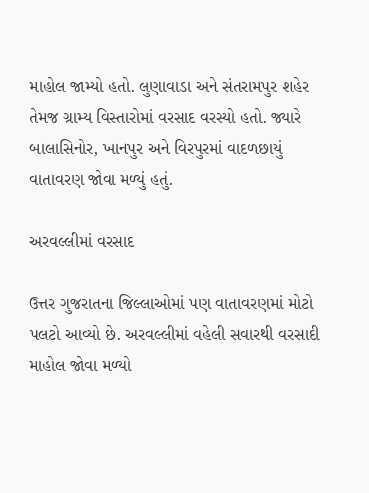માહોલ જામ્યો હતો. લુણાવાડા અને સંતરામપુર શહેર તેમજ ગ્રામ્ય વિસ્તારોમાં વરસાદ વરસ્યો હતો. જ્યારે બાલાસિનોર, ખાનપુર અને વિરપુરમાં વાદળછાયું વાતાવરણ જોવા મળ્યું હતું.

અરવલ્લીમાં વરસાદ

ઉત્તર ગુજરાતના જિલ્લાઓમાં પણ વાતાવરણમાં મોટો પલટો આવ્યો છે. અરવલ્લીમાં વહેલી સવારથી વરસાદી માહોલ જોવા મળ્યો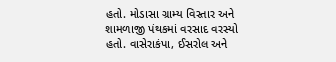હતો. મોડાસા ગ્રામ્ય વિસ્તાર અને શામળાજી પંથકમાં વરસાદ વરસ્યો હતો. વાસેરાકંપા, ઈસરોલ અને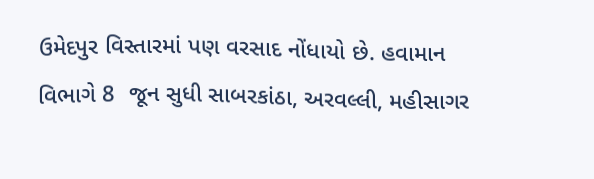ઉમેદપુર વિસ્તારમાં પણ વરસાદ નોંધાયો છે. હવામાન વિભાગે 8  જૂન સુધી સાબરકાંઠા, અરવલ્લી, મહીસાગર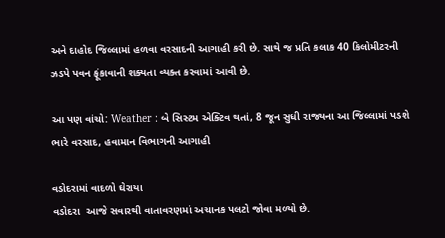અને દાહોદ જિલ્લામાં હળવા વરસાદની આગાહી કરી છે. સાથે જ પ્રતિ કલાક 40 કિલોમીટરની ઝડપે પવન ફૂંકાવાની શક્યતા વ્યક્ત કરવામાં આવી છે.

આ પણ વાંચો: Weather : બે સિસ્ટમ એક્ટિવ થતાં, 8 જૂન સુધી રાજ્યના આ જિલ્લામાં પડશે ભારે વરસાદ, હવામાન વિભાગની આગાહી

વડોદરામાં વાદળો ઘેરાયા
વડોદરા  આજે સવારથી વાતાવરણમાં અચાનક પલટો જોવા મળ્યો છે.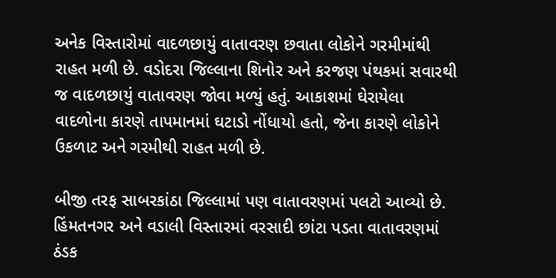અનેક વિસ્તારોમાં વાદળછાયું વાતાવરણ છવાતા લોકોને ગરમીમાંથી રાહત મળી છે. વડોદરા જિલ્લાના શિનોર અને કરજણ પંથકમાં સવારથી જ વાદળછાયું વાતાવરણ જોવા મળ્યું હતું. આકાશમાં ઘેરાયેલા વાદળોના કારણે તાપમાનમાં ઘટાડો નોંધાયો હતો, જેના કારણે લોકોને ઉકળાટ અને ગરમીથી રાહત મળી છે.

બીજી તરફ સાબરકાંઠા જિલ્લામાં પણ વાતાવરણમાં પલટો આવ્યો છે. હિંમતનગર અને વડાલી વિસ્તારમાં વરસાદી છાંટા પડતા વાતાવરણમાં ઠંડક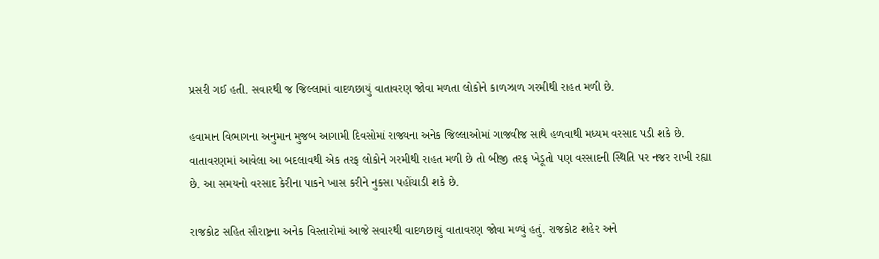પ્રસરી ગઈ હતી. સવારથી જ જિલ્લામાં વાદળછાયું વાતાવરણ જોવા મળતા લોકોને કાળઝાળ ગરમીથી રાહત મળી છે.

હવામાન વિભાગના અનુમાન મુજબ આગામી દિવસોમાં રાજ્યના અનેક જિલ્લાઓમાં ગાજવીજ સાથે હળવાથી મધ્યમ વરસાદ પડી શકે છે. વાતાવરણમાં આવેલા આ બદલાવથી એક તરફ લોકોને ગરમીથી રાહત મળી છે તો બીજી તરફ ખેડૂતો પણ વરસાદની સ્થિતિ પર નજર રાખી રહ્યા છે. આ સમયનો વરસાદ કેરીના પાકને ખાસ કરીને નુકસા પહોંચાડી શકે છે.

રાજકોટ સહિત સૌરાષ્ટ્રના અનેક વિસ્તારોમાં આજે સવારથી વાદળછાયું વાતાવરણ જોવા મળ્યું હતું. રાજકોટ શહેર અને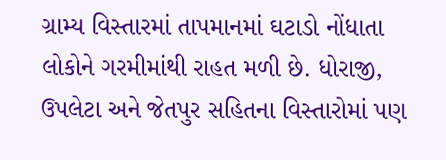ગ્રામ્ય વિસ્તારમાં તાપમાનમાં ઘટાડો નોંધાતા લોકોને ગરમીમાંથી રાહત મળી છે. ધોરાજી, ઉપલેટા અને જેતપુર સહિતના વિસ્તારોમાં પણ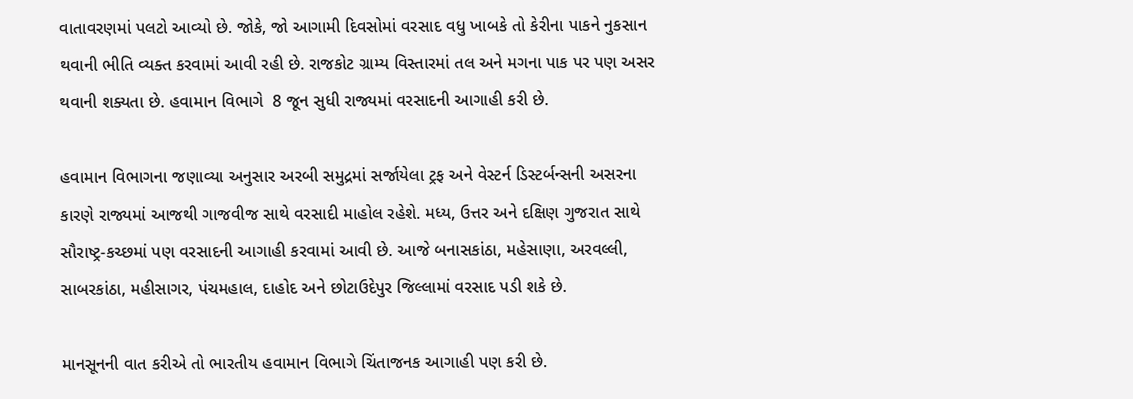વાતાવરણમાં પલટો આવ્યો છે. જોકે, જો આગામી દિવસોમાં વરસાદ વધુ ખાબકે તો કેરીના પાકને નુકસાન થવાની ભીતિ વ્યક્ત કરવામાં આવી રહી છે. રાજકોટ ગ્રામ્ય વિસ્તારમાં તલ અને મગના પાક પર પણ અસર થવાની શક્યતા છે. હવામાન વિભાગે  8 જૂન સુધી રાજ્યમાં વરસાદની આગાહી કરી છે.

હવામાન વિભાગના જણાવ્યા અનુસાર અરબી સમુદ્રમાં સર્જાયેલા ટ્રફ અને વેસ્ટર્ન ડિસ્ટર્બન્સની અસરના કારણે રાજ્યમાં આજથી ગાજવીજ સાથે વરસાદી માહોલ રહેશે. મધ્ય, ઉત્તર અને દક્ષિણ ગુજરાત સાથે સૌરાષ્ટ્ર-કચ્છમાં પણ વરસાદની આગાહી કરવામાં આવી છે. આજે બનાસકાંઠા, મહેસાણા, અરવલ્લી, સાબરકાંઠા, મહીસાગર, પંચમહાલ, દાહોદ અને છોટાઉદેપુર જિલ્લામાં વરસાદ પડી શકે છે.

માનસૂનની વાત કરીએ તો ભારતીય હવામાન વિભાગે ચિંતાજનક આગાહી પણ કરી છે.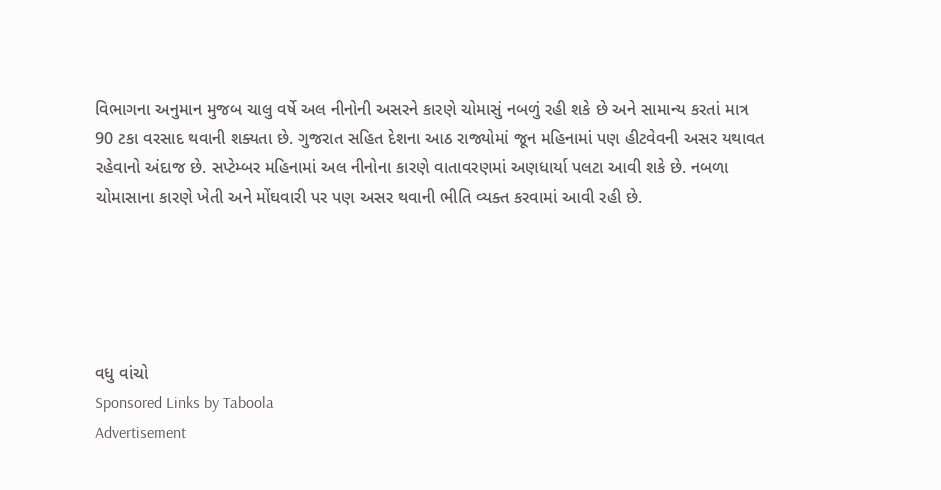વિભાગના અનુમાન મુજબ ચાલુ વર્ષે અલ નીનોની અસરને કારણે ચોમાસું નબળું રહી શકે છે અને સામાન્ય કરતાં માત્ર 90 ટકા વરસાદ થવાની શક્યતા છે. ગુજરાત સહિત દેશના આઠ રાજ્યોમાં જૂન મહિનામાં પણ હીટવેવની અસર યથાવત રહેવાનો અંદાજ છે. સપ્ટેમ્બર મહિનામાં અલ નીનોના કારણે વાતાવરણમાં અણધાર્યા પલટા આવી શકે છે. નબળા ચોમાસાના કારણે ખેતી અને મોંઘવારી પર પણ અસર થવાની ભીતિ વ્યક્ત કરવામાં આવી રહી છે.





વધુ વાંચો
Sponsored Links by Taboola
Advertisement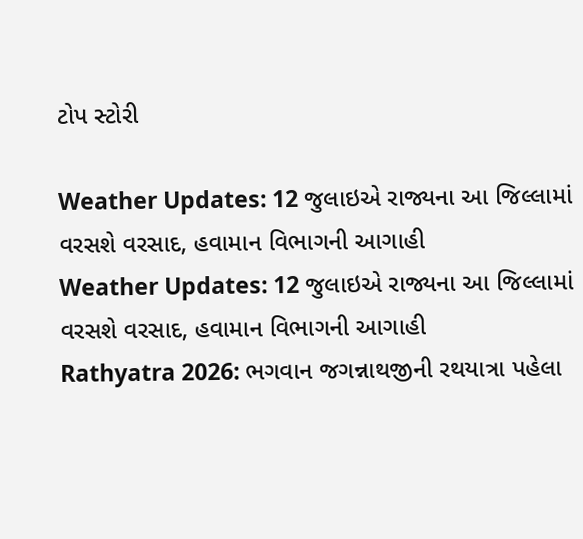ટોપ સ્ટોરી

Weather Updates: 12 જુલાઇએ રાજ્યના આ જિલ્લામાં વરસશે વરસાદ, હવામાન વિભાગની આગાહી
Weather Updates: 12 જુલાઇએ રાજ્યના આ જિલ્લામાં વરસશે વરસાદ, હવામાન વિભાગની આગાહી
Rathyatra 2026: ભગવાન જગન્નાથજીની રથયાત્રા પહેલા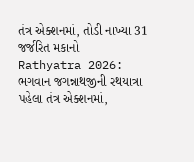તંત્ર એક્શનમાં, તોડી નાખ્યા 31 જર્જરિત મકાનો
Rathyatra 2026: ભગવાન જગન્નાથજીની રથયાત્રા પહેલા તંત્ર એક્શનમાં,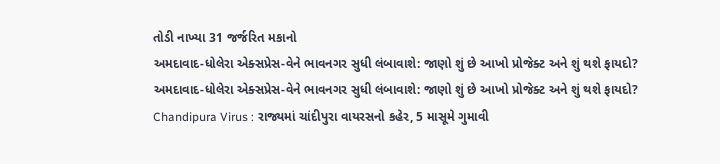તોડી નાખ્યા 31 જર્જરિત મકાનો
અમદાવાદ-ધોલેરા એક્સપ્રેસ-વેને ભાવનગર સુધી લંબાવાશે: જાણો શું છે આખો પ્રોજેક્ટ અને શું થશે ફાયદો?
અમદાવાદ-ધોલેરા એક્સપ્રેસ-વેને ભાવનગર સુધી લંબાવાશે: જાણો શું છે આખો પ્રોજેક્ટ અને શું થશે ફાયદો?
Chandipura Virus : રાજ્યમાં ચાંદીપુરા વાયરસનો કહેર, 5 માસૂમે ગુમાવી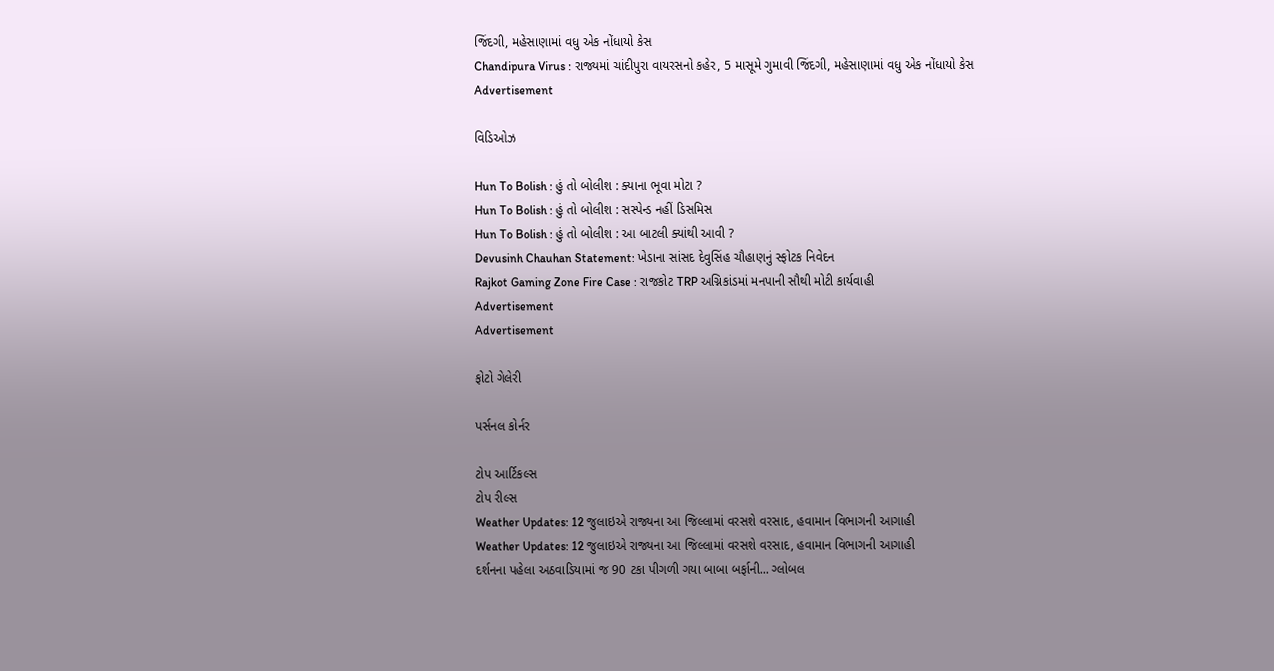જિંદગી, મહેસાણામાં વધુ એક નોંધાયો કેસ
Chandipura Virus : રાજ્યમાં ચાંદીપુરા વાયરસનો કહેર, 5 માસૂમે ગુમાવી જિંદગી, મહેસાણામાં વધુ એક નોંધાયો કેસ
Advertisement

વિડિઓઝ

Hun To Bolish : હું તો બોલીશ : ક્યાના ભૂવા મોટા ?
Hun To Bolish : હું તો બોલીશ : સસ્પેન્ડ નહીં ડિસમિસ
Hun To Bolish : હું તો બોલીશ : આ બાટલી ક્યાંથી આવી ?
Devusinh Chauhan Statement: ખેડાના સાંસદ દેવુસિંહ ચૌહાણનું સ્ફોટક નિવેદન
Rajkot Gaming Zone Fire Case : રાજકોટ TRP અગ્નિકાંડમાં મનપાની સૌથી મોટી કાર્યવાહી
Advertisement
Advertisement

ફોટો ગેલેરી

પર્સનલ કોર્નર

ટોપ આર્ટિકલ્સ
ટોપ રીલ્સ
Weather Updates: 12 જુલાઇએ રાજ્યના આ જિલ્લામાં વરસશે વરસાદ, હવામાન વિભાગની આગાહી
Weather Updates: 12 જુલાઇએ રાજ્યના આ જિલ્લામાં વરસશે વરસાદ, હવામાન વિભાગની આગાહી
દર્શનના પહેલા અઠવાડિયામાં જ 90 ટકા પીગળી ગયા બાબા બર્ફાની... ગ્લોબલ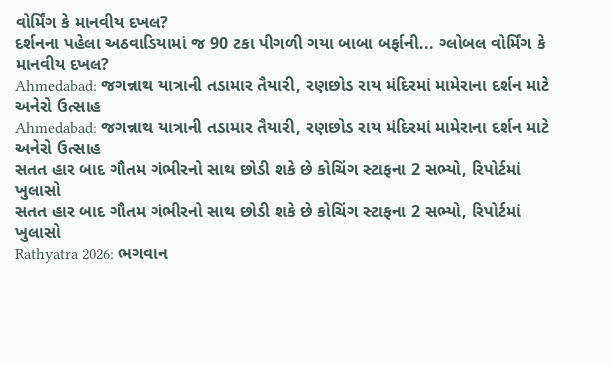વોર્મિંગ કે માનવીય દખલ?
દર્શનના પહેલા અઠવાડિયામાં જ 90 ટકા પીગળી ગયા બાબા બર્ફાની... ગ્લોબલ વોર્મિંગ કે માનવીય દખલ?
Ahmedabad: જગન્નાથ યાત્રાની તડામાર તૈયારી, રણછોડ રાય મંદિરમાં મામેરાના દર્શન માટે અનેરો ઉત્સાહ
Ahmedabad: જગન્નાથ યાત્રાની તડામાર તૈયારી, રણછોડ રાય મંદિરમાં મામેરાના દર્શન માટે અનેરો ઉત્સાહ
સતત હાર બાદ ગૌતમ ગંભીરનો સાથ છોડી શકે છે કોચિંગ સ્ટાફના 2 સભ્યો, રિપોર્ટમાં ખુલાસો
સતત હાર બાદ ગૌતમ ગંભીરનો સાથ છોડી શકે છે કોચિંગ સ્ટાફના 2 સભ્યો, રિપોર્ટમાં ખુલાસો
Rathyatra 2026: ભગવાન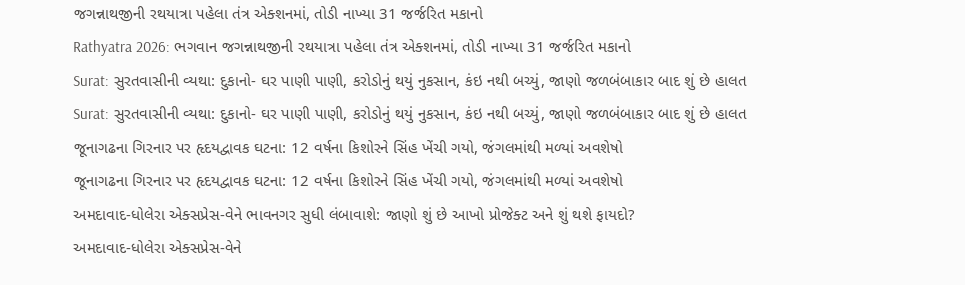જગન્નાથજીની રથયાત્રા પહેલા તંત્ર એક્શનમાં, તોડી નાખ્યા 31 જર્જરિત મકાનો
Rathyatra 2026: ભગવાન જગન્નાથજીની રથયાત્રા પહેલા તંત્ર એક્શનમાં, તોડી નાખ્યા 31 જર્જરિત મકાનો
Surat: સુરતવાસીની વ્યથા: દુકાનો- ઘર પાણી પાણી, કરોડોનું થયું નુકસાન, કંઇ નથી બચ્યું, જાણો જળબંબાકાર બાદ શું છે હાલત
Surat: સુરતવાસીની વ્યથા: દુકાનો- ઘર પાણી પાણી, કરોડોનું થયું નુકસાન, કંઇ નથી બચ્યું, જાણો જળબંબાકાર બાદ શું છે હાલત
જૂનાગઢના ગિરનાર પર હૃદયદ્વાવક ઘટના: 12 વર્ષના કિશોરને સિંહ ખેંચી ગયો, જંગલમાંથી મળ્યાં અવશેષો
જૂનાગઢના ગિરનાર પર હૃદયદ્વાવક ઘટના: 12 વર્ષના કિશોરને સિંહ ખેંચી ગયો, જંગલમાંથી મળ્યાં અવશેષો
અમદાવાદ-ધોલેરા એક્સપ્રેસ-વેને ભાવનગર સુધી લંબાવાશે: જાણો શું છે આખો પ્રોજેક્ટ અને શું થશે ફાયદો?
અમદાવાદ-ધોલેરા એક્સપ્રેસ-વેને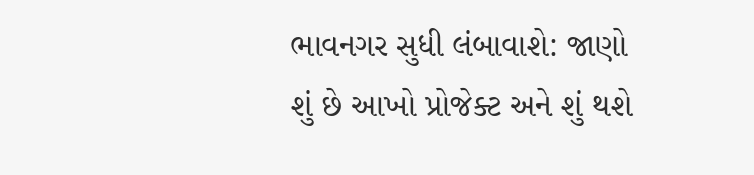ભાવનગર સુધી લંબાવાશે: જાણો શું છે આખો પ્રોજેક્ટ અને શું થશે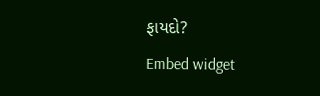ફાયદો?
Embed widget